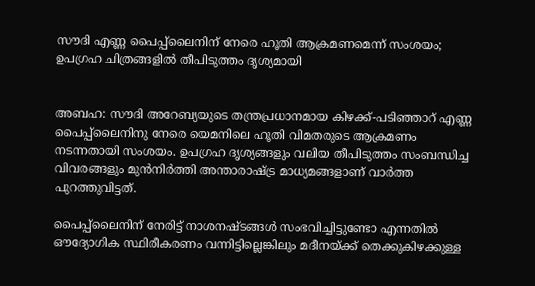സൗദി എണ്ണ പൈപ്പ്‌ലൈനിന് നേരെ ഹൂതി ആക്രമണമെന്ന് സംശയം; ഉപഗ്രഹ ചിത്രങ്ങളിൽ തീപിടുത്തം ദൃശ്യമായി


അബഹ: സൗദി അറേബ്യയുടെ തന്ത്രപ്രധാനമായ കിഴക്ക്-പടിഞ്ഞാറ് എണ്ണ പൈപ്പ്‌ലൈനിനു നേരെ യെമനിലെ ഹൂതി വിമതരുടെ ആക്രമണം നടന്നതായി സംശയം. ഉപഗ്രഹ ദൃശ്യങ്ങളും വലിയ തീപിടുത്തം സംബന്ധിച്ച വിവരങ്ങളും മുൻനിർത്തി അന്താരാഷ്ട്ര മാധ്യമങ്ങളാണ് വാർത്ത പുറത്തുവിട്ടത്.

പൈപ്പ്‌ലൈനിന് നേരിട്ട് നാശനഷ്ടങ്ങൾ സംഭവിച്ചിട്ടുണ്ടോ എന്നതിൽ ഔദ്യോഗിക സ്ഥിരീകരണം വന്നിട്ടില്ലെങ്കിലും മദീനയ്ക്ക് തെക്കുകിഴക്കുള്ള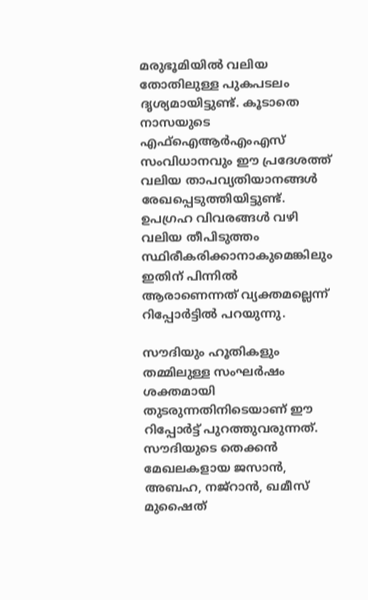മരുഭൂമിയിൽ വലിയ തോതിലുള്ള പുകപടലം ദൃശ്യമായിട്ടുണ്ട്. കൂടാതെ നാസയുടെ എഫ്ഐആർഎംഎസ് സംവിധാനവും ഈ പ്രദേശത്ത് വലിയ താപവ്യതിയാനങ്ങൾ രേഖപ്പെടുത്തിയിട്ടുണ്ട്. ഉപഗ്രഹ വിവരങ്ങൾ വഴി വലിയ തീപിടുത്തം സ്ഥിരീകരിക്കാനാകുമെങ്കിലും ഇതിന് പിന്നിൽ ആരാണെന്നത് വ്യക്തമല്ലെന്ന് റിപ്പോർട്ടിൽ പറയുന്നു.

സൗദിയും ഹൂതികളും തമ്മിലുള്ള സംഘർഷം ശക്തമായി തുടരുന്നതിനിടെയാണ് ഈ റിപ്പോർട്ട് പുറത്തുവരുന്നത്. സൗദിയുടെ തെക്കൻ മേഖലകളായ ജസാൻ, അബഹ, നജ്‌റാൻ, ഖമീസ് മുഷൈത്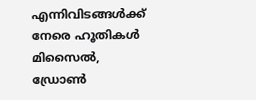എന്നിവിടങ്ങൾക്ക് നേരെ ഹൂതികൾ മിസൈൽ, ഡ്രോൺ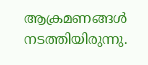ആക്രമണങ്ങൾ നടത്തിയിരുന്നു.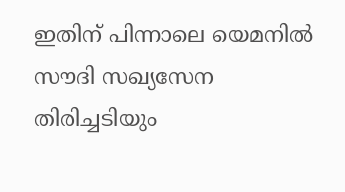ഇതിന് പിന്നാലെ യെമനിൽ സൗദി സഖ്യസേന തിരിച്ചടിയും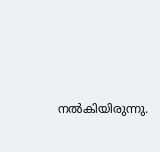നൽകിയിരുന്നു.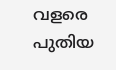വളരെ പുതിയ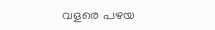വളരെ പഴയ